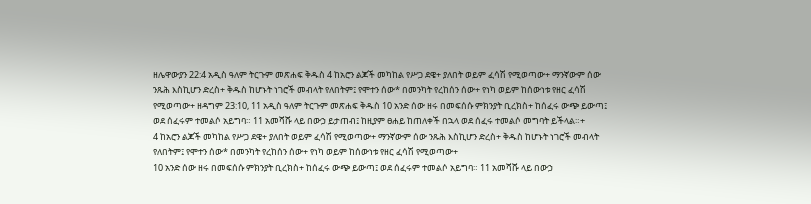ዘሌዋውያን 22:4 አዲስ ዓለም ትርጉም መጽሐፍ ቅዱስ 4 ከአሮን ልጆች መካከል የሥጋ ደዌ+ ያለበት ወይም ፈሳሽ የሚወጣው+ ማንኛውም ሰው ንጹሕ እስኪሆን ድረስ+ ቅዱስ ከሆኑት ነገሮች መብላት የለበትም፤ የሞተን ሰው* በመንካት የረከሰን ሰው+ የነካ ወይም ከሰውነቱ የዘር ፈሳሽ የሚወጣው+ ዘዳግም 23:10, 11 አዲስ ዓለም ትርጉም መጽሐፍ ቅዱስ 10 አንድ ሰው ዘሩ በመፍሰሱ ምክንያት ቢረክስ+ ከሰፈሩ ውጭ ይውጣ፤ ወደ ሰፈሩም ተመልሶ አይግባ። 11 አመሻሹ ላይ በውኃ ይታጠብ፤ ከዚያም ፀሐይ ከጠለቀች በኋላ ወደ ሰፈሩ ተመልሶ መግባት ይችላል።+
4 ከአሮን ልጆች መካከል የሥጋ ደዌ+ ያለበት ወይም ፈሳሽ የሚወጣው+ ማንኛውም ሰው ንጹሕ እስኪሆን ድረስ+ ቅዱስ ከሆኑት ነገሮች መብላት የለበትም፤ የሞተን ሰው* በመንካት የረከሰን ሰው+ የነካ ወይም ከሰውነቱ የዘር ፈሳሽ የሚወጣው+
10 አንድ ሰው ዘሩ በመፍሰሱ ምክንያት ቢረክስ+ ከሰፈሩ ውጭ ይውጣ፤ ወደ ሰፈሩም ተመልሶ አይግባ። 11 አመሻሹ ላይ በውኃ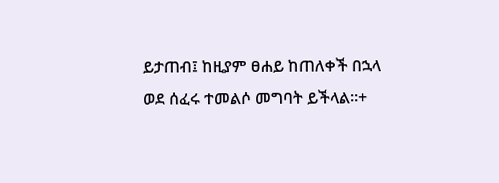ይታጠብ፤ ከዚያም ፀሐይ ከጠለቀች በኋላ ወደ ሰፈሩ ተመልሶ መግባት ይችላል።+